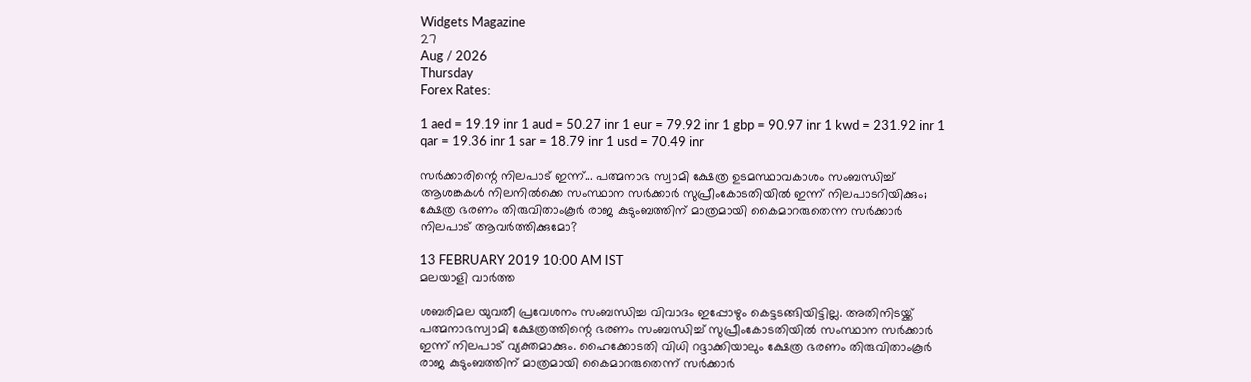Widgets Magazine
27
Aug / 2026
Thursday
Forex Rates:

1 aed = 19.19 inr 1 aud = 50.27 inr 1 eur = 79.92 inr 1 gbp = 90.97 inr 1 kwd = 231.92 inr 1 qar = 19.36 inr 1 sar = 18.79 inr 1 usd = 70.49 inr

സര്‍ക്കാരിന്റെ നിലപാട് ഇന്ന്... പത്മനാഭ സ്വാമി ക്ഷേത്ര ഉടമസ്ഥാവകാശം സംബന്ധിച്ച് ആശങ്കകള്‍ നിലനില്‍ക്കെ സംസ്ഥാന സര്‍ക്കാര്‍ സുപ്രീംകോടതിയില്‍ ഇന്ന് നിലപാടറിയിക്കും; ക്ഷേത്ര ഭരണം തിരുവിതാംകൂര്‍ രാജ കുടുംബത്തിന് മാത്രമായി കൈമാറരുതെന്ന സര്‍ക്കാര്‍ നിലപാട് ആവര്‍ത്തിക്കുമോ?

13 FEBRUARY 2019 10:00 AM IST
മലയാളി വാര്‍ത്ത

ശബരിമല യുവതീ പ്രവേശനം സംബന്ധിച്ച വിവാദം ഇപ്പോഴും കെട്ടടങ്ങിയിട്ടില്ല. അതിനിടയ്ക്ക് പത്മനാഭസ്വാമി ക്ഷേത്രത്തിന്റെ ഭരണം സംബന്ധിച്ച് സുപ്രീംകോടതിയില്‍ സംസ്ഥാന സര്‍ക്കാര്‍ ഇന്ന് നിലപാട് വ്യക്തമാക്കും. ഹൈക്കോടതി വിധി റദ്ദാക്കിയാലും ക്ഷേത്ര ഭരണം തിരുവിതാംകൂര്‍ രാജ കുടുംബത്തിന് മാത്രമായി കൈമാറരുതെന്ന് സര്‍ക്കാര്‍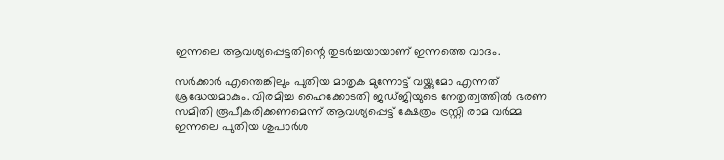ഇന്നലെ ആവശ്യപ്പെട്ടതിന്റെ തുടര്‍ച്ചയായാണ് ഇന്നത്തെ വാദം.

സര്‍ക്കാര്‍ എന്തെങ്കിലും പുതിയ മാതൃക മുന്നോട്ട് വയ്ക്കുമോ എന്നത് ശ്രദ്ധേയമാകും. വിരമിച്ച ഹൈക്കോടതി ജഡ്ജിയുടെ നേതൃത്വത്തില്‍ ഭരണ സമിതി രൂപീകരിക്കണമെന്ന് ആവശ്യപ്പെട്ട് ക്ഷേത്രം ട്രസ്റ്റി രാമ വര്‍മ്മ ഇന്നലെ പുതിയ ശുപാര്‍ശ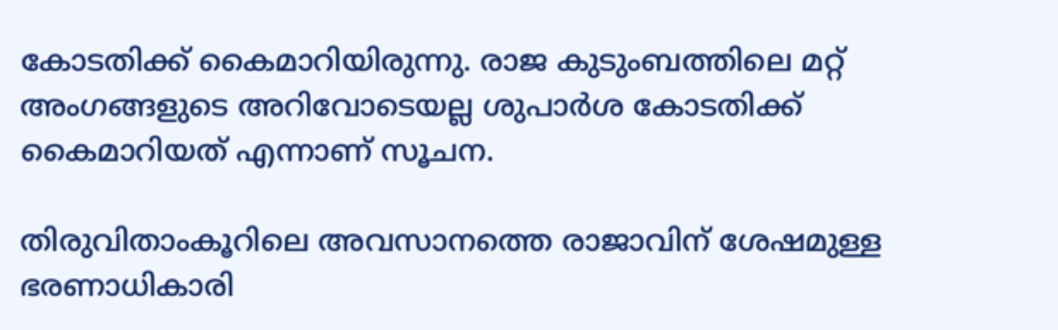കോടതിക്ക് കൈമാറിയിരുന്നു. രാജ കുടുംബത്തിലെ മറ്റ് അംഗങ്ങളുടെ അറിവോടെയല്ല ശുപാര്‍ശ കോടതിക്ക് കൈമാറിയത് എന്നാണ് സൂചന.

തിരുവിതാംകൂറിലെ അവസാനത്തെ രാജാവിന് ശേഷമുള്ള ഭരണാധികാരി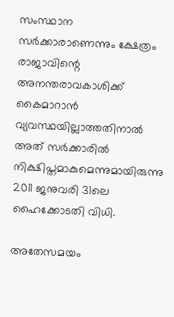സംസ്ഥാന സര്‍ക്കാരാണെന്നും ക്ഷേത്രം രാജാവിന്റെ അനന്തരാവകാശിക്ക് കൈമാറാന്‍ വ്യവസ്ഥയില്ലാത്തതിനാല്‍ അത് സര്‍ക്കാരില്‍ നിക്ഷിപ്തമാകുമെന്നുമായിരുന്നു 2011 ജനുവരി 31ലെ ഹൈക്കോടതി വിധി.

അതേസമയം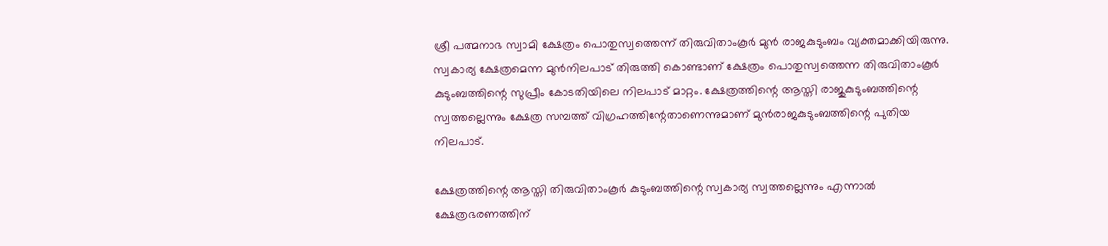ശ്രീ പത്മനാഭ സ്വാമി ക്ഷേത്രം പൊതുസ്വത്തെന്ന് തിരുവിതാംകൂര്‍ മുന്‍ രാജകുടുംബം വ്യക്തമാക്കിയിരുന്നു. സ്വകാര്യ ക്ഷേത്രമെന്ന മുന്‍നിലപാട് തിരുത്തി കൊണ്ടാണ് ക്ഷേത്രം പൊതുസ്വത്തെന്ന തിരുവിതാംകൂര്‍ കുടുംബത്തിന്റെ സുപ്രീം കോടതിയിലെ നിലപാട് മാറ്റം. ക്ഷേത്രത്തിന്റെ ആസ്തി രാജുകുടുംബത്തിന്റെ സ്വത്തല്ലെന്നും ക്ഷേത്ര സമ്പത്ത് വിഗ്രഹത്തിന്റേതാണെന്നുമാണ് മുന്‍രാജകുടുംബത്തിന്റെ പുതിയ നിലപാട്.

ക്ഷേത്രത്തിന്റെ ആസ്തി തിരുവിതാംകൂര്‍ കുടുംബത്തിന്റെ സ്വകാര്യ സ്വത്തല്ലെന്നും എന്നാല്‍ ക്ഷേത്രഭരണത്തിന്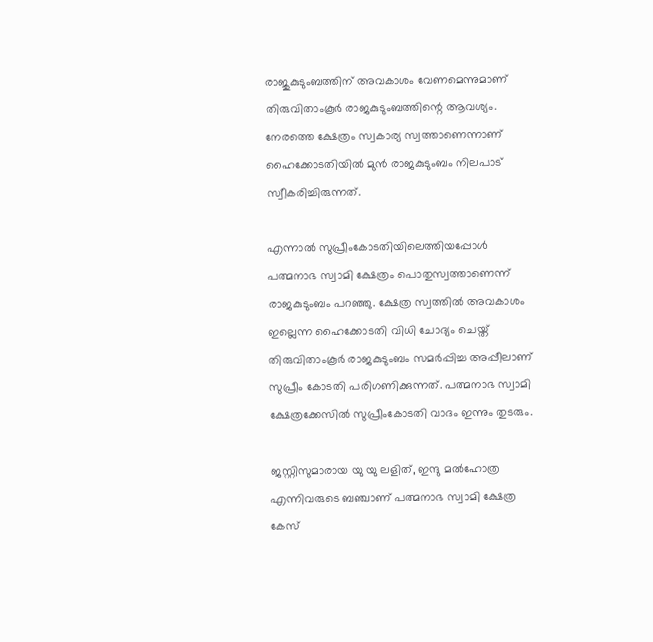രാജുകുടുംബത്തിന് അവകാശം വേണമെന്നുമാണ് തിരുവിതാംകൂര്‍ രാജകുടുംബത്തിന്റെ ആവശ്യം. നേരത്തെ ക്ഷേത്രം സ്വകാര്യ സ്വത്താണെന്നാണ് ഹൈക്കോടതിയില്‍ മുന്‍ രാജകുടുംബം നിലപാട് സ്വീകരിച്ചിരുന്നത്.

എന്നാല്‍ സുപ്രീംകോടതിയിലെത്തിയപ്പോള്‍ പത്മനാഭ സ്വാമി ക്ഷേത്രം പൊതുസ്വത്താണെന്ന് രാജകുടുംബം പറഞ്ഞു. ക്ഷേത്ര സ്വത്തില്‍ അവകാശം ഇല്ലെന്ന ഹൈക്കോടതി വിധി ചോദ്യം ചെയ്ത് തിരുവിതാംകൂര്‍ രാജകുടുംബം സമര്‍പ്പിച്ച അപ്പീലാണ് സുപ്രീം കോടതി പരിഗണിക്കുന്നത്. പത്മനാഭ സ്വാമി ക്ഷേത്രക്കേസില്‍ സുപ്രീംകോടതി വാദം ഇന്നും തുടരും.

ജസ്റ്റിസുമാരായ യു യു ലളിത്, ഇന്ദു മല്‍ഹോത്ര എന്നിവരുടെ ബഞ്ചാണ് പത്മനാഭ സ്വാമി ക്ഷേത്ര കേസ്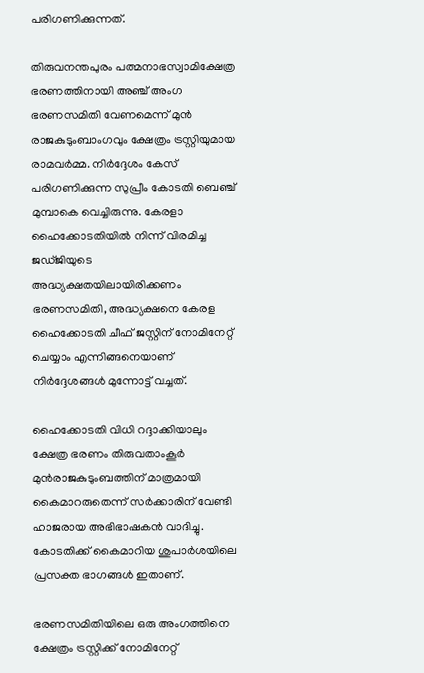പരിഗണിക്കുന്നത്.

തിരുവനന്തപുരം പത്മനാഭസ്വാമിക്ഷേത്ര ഭരണത്തിനായി അഞ്ച് അംഗ ഭരണസമിതി വേണമെന്ന് മുന്‍ രാജകുടുംബാംഗവും ക്ഷേത്രം ട്രസ്റ്റിയുമായ രാമവര്‍മ്മ. നിര്‍ദ്ദേശം കേസ് പരിഗണിക്കുന്ന സുപ്രീം കോടതി ബെഞ്ച് മുമ്പാകെ വെച്ചിരുന്നു. കേരളാ ഹൈക്കോടതിയില്‍ നിന്ന് വിരമിച്ച ജഡ്ജിയുടെ അദ്ധ്യക്ഷതയിലായിരിക്കണം ഭരണസമിതി, അദ്ധ്യക്ഷനെ കേരള ഹൈക്കോടതി ചീഫ് ജസ്റ്റിന് നോമിനേറ്റ് ചെയ്യാം എന്നിങ്ങനെയാണ് നിര്‍ദ്ദേശങ്ങള്‍ മുന്നോട്ട് വച്ചത്.

ഹൈക്കോടതി വിധി റദ്ദാക്കിയാലും ക്ഷേത്ര ഭരണം തിരുവതാംകൂര്‍ മുന്‍രാജകുടുംബത്തിന് മാത്രമായി കൈമാറരുതെന്ന് സര്‍ക്കാരിന് വേണ്ടി ഹാജരായ അഭിഭാഷകന്‍ വാദിച്ചു. കോടതിക്ക് കൈമാറിയ ശുപാര്‍ശയിലെ പ്രസക്ത ഭാഗങ്ങള്‍ ഇതാണ്.

ഭരണസമിതിയിലെ ഒരു അംഗത്തിനെ ക്ഷേത്രം ട്രസ്റ്റിക്ക് നോമിനേറ്റ്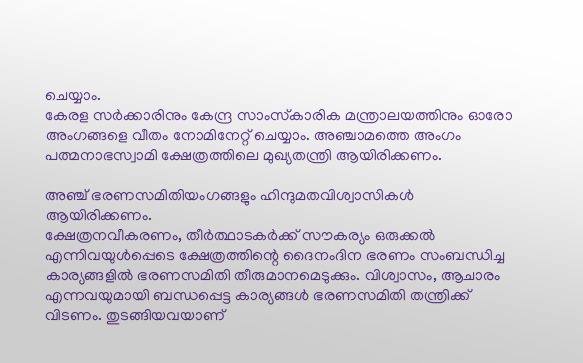ചെയ്യാം.
കേരള സര്‍ക്കാരിനും കേന്ദ്ര സാംസ്‌കാരിക മന്ത്രാലയത്തിനും ഓരോ അംഗങ്ങളെ വീതം നോമിനേറ്റ് ചെയ്യാം. അഞ്ചാമത്തെ അംഗം പത്മനാഭസ്വാമി ക്ഷേത്രത്തിലെ മുഖ്യതന്ത്രി ആയിരിക്കണം.

അഞ്ച് ഭരണസമിതിയംഗങ്ങളും ഹിന്ദുമതവിശ്വാസികള്‍ ആയിരിക്കണം.
ക്ഷേത്രനവീകരണം, തീര്‍ത്ഥാടകര്‍ക്ക് സൗകര്യം ഒരുക്കല്‍ എന്നിവയുള്‍പ്പെടെ ക്ഷേത്രത്തിന്റെ ദൈനംദിന ഭരണം സംബന്ധിച്ച കാര്യങ്ങളില്‍ ഭരണസമിതി തീരുമാനമെടുക്കും. വിശ്വാസം, ആചാരം എന്നവയുമായി ബന്ധപ്പെട്ട കാര്യങ്ങള്‍ ഭരണസമിതി തന്ത്രിക്ക് വിടണം. തുടങ്ങിയവയാണ്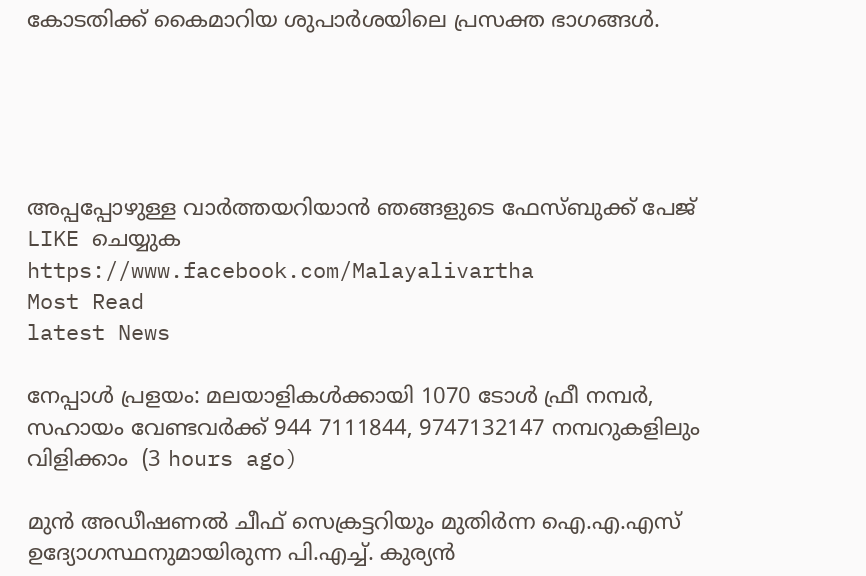കോടതിക്ക് കൈമാറിയ ശുപാര്‍ശയിലെ പ്രസക്ത ഭാഗങ്ങള്‍.





അപ്പപ്പോഴുള്ള വാര്‍ത്തയറിയാന്‍ ഞങ്ങളുടെ ഫേസ്‌ബുക്ക്‌ പേജ് LIKE ചെയ്യുക
https://www.facebook.com/Malayalivartha
Most Read
latest News

നേപ്പാൾ പ്രളയം: മലയാളികൾക്കായി 1070 ടോൾ ഫ്രീ നമ്പർ, സഹായം വേണ്ടവർക്ക് 944 7111844, 9747132147 നമ്പറുകളിലും വിളിക്കാം  (3 hours ago)

മുൻ അഡീഷണൽ ചീഫ് സെക്രട്ടറിയും മുതിർന്ന ഐ.എ.എസ് ഉദ്യോഗസ്ഥനുമായിരുന്ന പി.എച്ച്. കുര്യൻ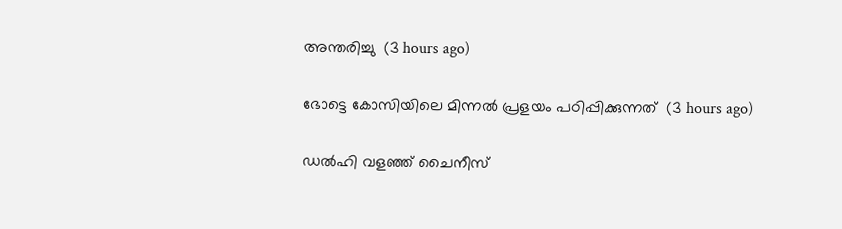അന്തരിച്ചു  (3 hours ago)

ഭോട്ടെ കോസിയിലെ മിന്നല്‍ പ്രളയം പഠിപ്പിക്കുന്നത്  (3 hours ago)

ഡൽഹി വളഞ്ഞ് ചൈനീസ്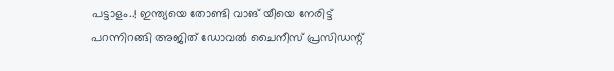പട്ടാളം..! ഇന്ത്യയെ തോണ്ടി വാങ് യീയെ നേരിട്ട് പറന്നിറങ്ങി അജിത് ഡോവൽ ചൈനീസ് പ്രസിഡന്റ്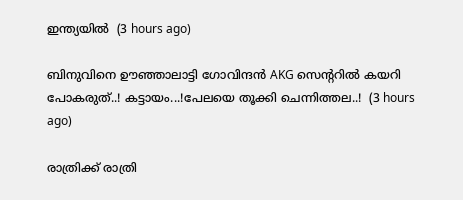ഇന്ത്യയിൽ  (3 hours ago)

ബിനുവിനെ ഊഞ്ഞാലാട്ടി ഗോവിന്ദൻ AKG സെന്ററിൽ കയറി പോകരുത്..! കട്ടായം...!പേലയെ തൂക്കി ചെന്നിത്തല..!  (3 hours ago)

രാത്രിക്ക് രാത്രി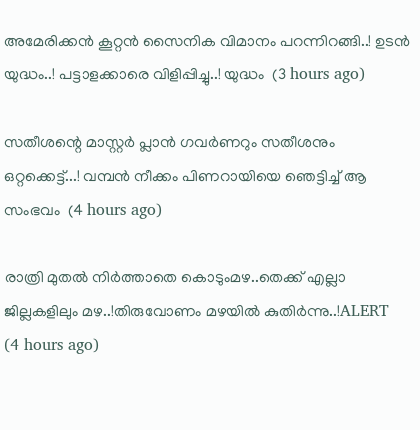അമേരിക്കൻ കൂറ്റൻ സൈനിക വിമാനം പറന്നിറങ്ങി..! ഉടൻ യുദ്ധം..! പട്ടാളക്കാരെ വിളിപ്പിച്ചു..! യുദ്ധം  (3 hours ago)

സതീശന്റെ മാസ്റ്റർ പ്ലാൻ ഗവർണറും സതീശനും ഒറ്റക്കെട്ട്...! വമ്പൻ നീക്കം പിണറായിയെ ഞെട്ടിച്ച് ആ സംഭവം  (4 hours ago)

രാത്രി മുതൽ നിർത്താതെ കൊടുംമഴ..തെക്ക് എല്ലാ ജില്ലകളിലും മഴ..!തിരുവോണം മഴയിൽ കുതിർന്നു..!ALERT  (4 hours ago)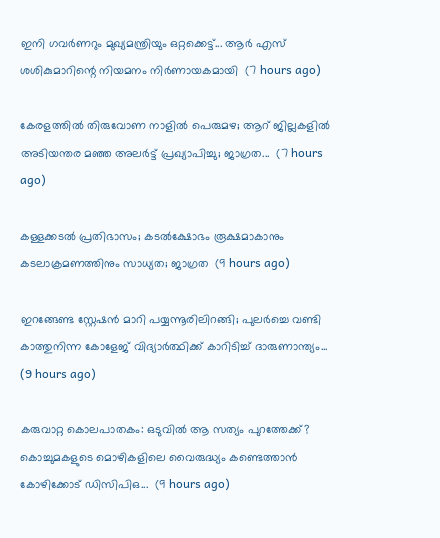ഇനി ഗവർണറും മുഖ്യമന്ത്രിയും ഒറ്റക്കെട്ട്... ആർ എസ് ശശികുമാറിന്റെ നിയമനം നിർണായകമായി  (7 hours ago)

കേരളത്തിൽ തിരുവോണ നാളിൽ പെരുമഴ; ആറ് ജില്ലകളിൽ അടിയന്തര മഞ്ഞ അലർട്ട് പ്രഖ്യാപിച്ചു; ജാഗ്രത...  (7 hours ago)

കള്ളക്കടൽ പ്രതിഭാസം; കടൽക്ഷോഭം രൂക്ഷമാകാനും കടലാക്രമണത്തിനും സാധ്യത; ജാഗ്രത  (9 hours ago)

ഇറങ്ങേണ്ട സ്റ്റേഷൻ മാറി പയ്യന്നൂരിലിറങ്ങി; പുലർച്ചെ വണ്ടി കാത്തുനിന്ന കോളേജ് വിദ്യാർത്ഥിക്ക് കാറിടിച്ച് ദാരുണാന്ത്യം...  (9 hours ago)

കരുവാറ്റ കൊലപാതകം: ഒടുവിൽ ആ സത്യം പുറത്തേക്ക്? കൊച്ചുമകളുടെ മൊഴികളിലെ വൈരുദ്ധ്യം കണ്ടെത്താൻ കോഴിക്കോട് ഡിസിപിഒ...  (9 hours ago)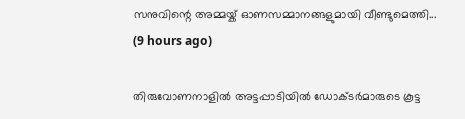സനുവിന്റെ അമ്മയ്ക് ഓണസമ്മാനങ്ങളുമായി വീണ്ടുമെത്തി...  (9 hours ago)

തിരുവോണനാളിൽ അട്ടപ്പാടിയിൽ ഡോക്ടർമാരുടെ കൂട്ട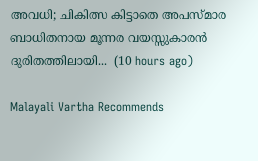അവധി; ചികിത്സ കിട്ടാതെ അപസ്മാര ബാധിതനായ മൂന്നര വയസ്സുകാരൻ ദുരിതത്തിലായി...  (10 hours ago)

Malayali Vartha Recommends